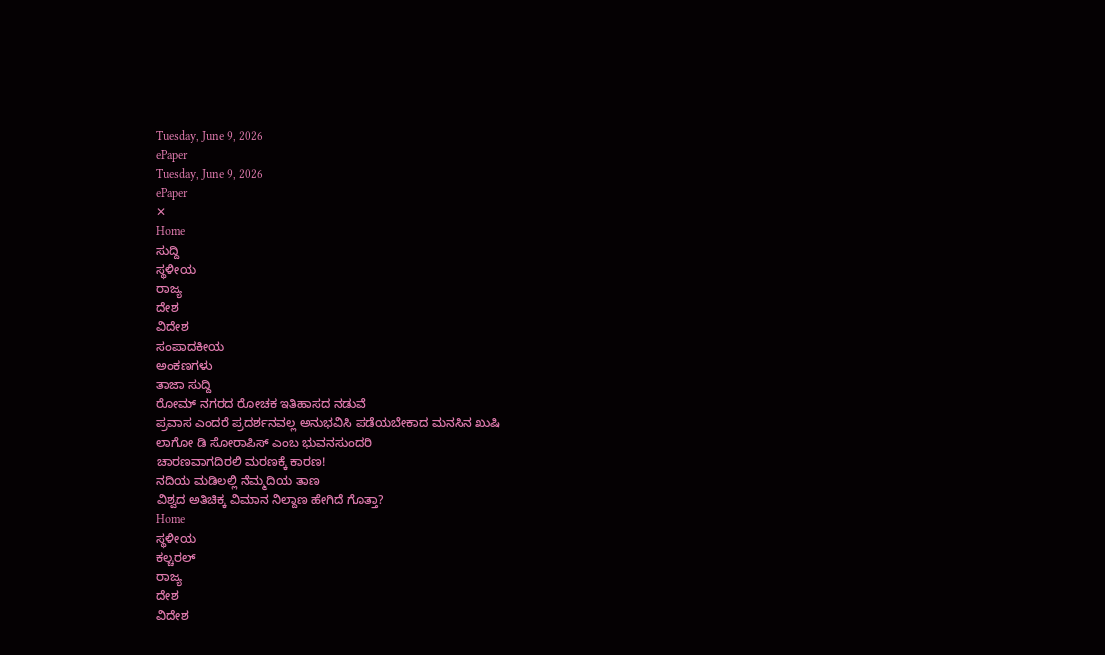Tuesday, June 9, 2026
ePaper
Tuesday, June 9, 2026
ePaper
✕
Home
ಸುದ್ದಿ
ಸ್ಥಳೀಯ
ರಾಜ್ಯ
ದೇಶ
ವಿದೇಶ
ಸಂಪಾದಕೀಯ
ಅಂಕಣಗಳು
ತಾಜಾ ಸುದ್ದಿ
ರೋಮ್ ನಗರದ ರೋಚಕ ಇತಿಹಾಸದ ನಡುವೆ
ಪ್ರವಾಸ ಎಂದರೆ ಪ್ರದರ್ಶನವಲ್ಲ ಅನುಭವಿಸಿ ಪಡೆಯಬೇಕಾದ ಮನಸಿನ ಖುಷಿ
ಲಾಗೋ ಡಿ ಸೋರಾಪಿಸ್ ಎಂಬ ಭುವನಸುಂದರಿ
ಚಾರಣವಾಗದಿರಲಿ ಮರಣಕ್ಕೆ ಕಾರಣ!
ನದಿಯ ಮಡಿಲಲ್ಲಿ ನೆಮ್ಮದಿಯ ತಾಣ
ವಿಶ್ವದ ಅತಿಚಿಕ್ಕ ವಿಮಾನ ನಿಲ್ದಾಣ ಹೇಗಿದೆ ಗೊತ್ತಾ?
Home
ಸ್ಥಳೀಯ
ಕಲ್ಚರಲ್
ರಾಜ್ಯ
ದೇಶ
ವಿದೇಶ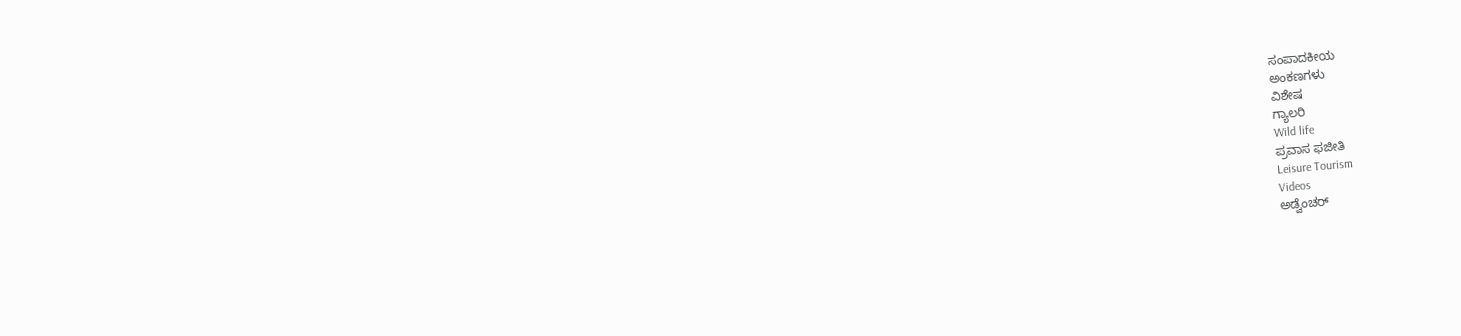ಸಂಪಾದಕೀಯ
ಅಂಕಣಗಳು
ವಿಶೇಷ
ಗ್ಯಾಲರಿ
Wild life
ಪ್ರವಾಸ ಫಜೀತಿ
Leisure Tourism
Videos
ಅಡ್ವೆಂಚರ್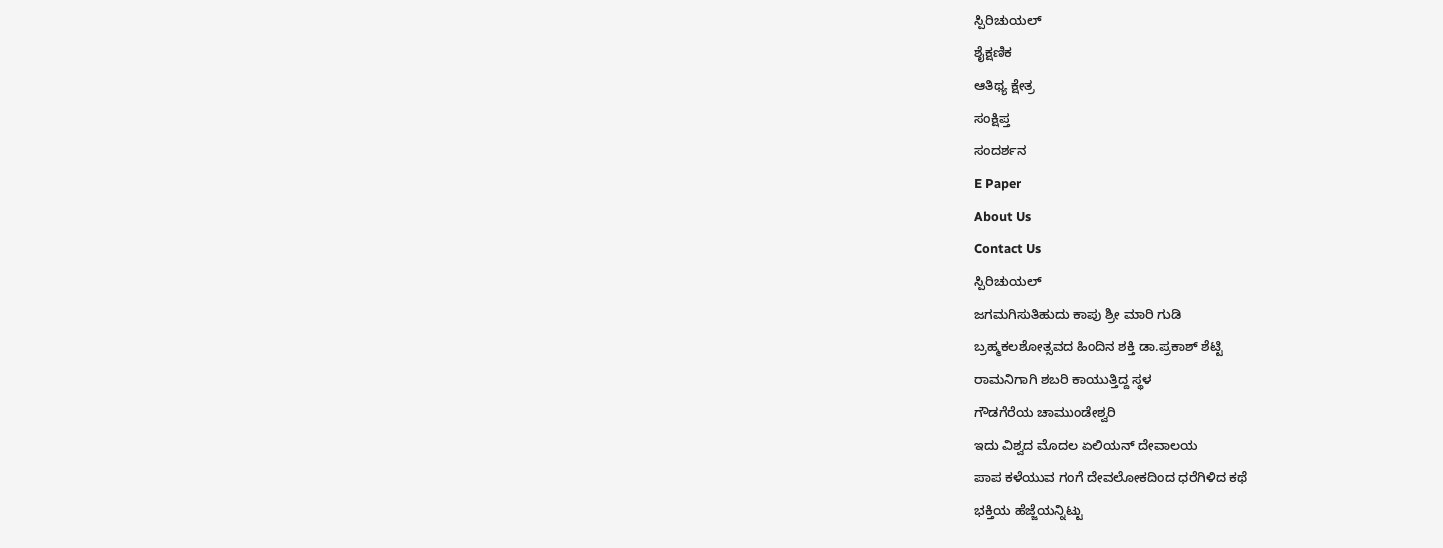ಸ್ಪಿರಿಚುಯಲ್
ಶೈಕ್ಷಣಿಕ
ಆತಿಥ್ಯ ಕ್ಷೇತ್ರ
ಸಂಕ್ಷಿಪ್ತ
ಸಂದರ್ಶನ
E Paper
About Us
Contact Us
ಸ್ಪಿರಿಚುಯಲ್
ಜಗಮಗಿಸುತಿಹುದು ಕಾಪು ಶ್ರೀ ಮಾರಿ ಗುಡಿ
ಬ್ರಹ್ಮಕಲಶೋತ್ಸವದ ಹಿಂದಿನ ಶಕ್ತಿ ಡಾ.ಪ್ರಕಾಶ್ ಶೆಟ್ಟಿ
ರಾಮನಿಗಾಗಿ ಶಬರಿ ಕಾಯುತ್ತಿದ್ದ ಸ್ಥಳ
ಗೌಡಗೆರೆಯ ಚಾಮುಂಡೇಶ್ವರಿ
ಇದು ವಿಶ್ವದ ಮೊದಲ ಏಲಿಯನ್ ದೇವಾಲಯ
ಪಾಪ ಕಳೆಯುವ ಗಂಗೆ ದೇವಲೋಕದಿಂದ ಧರೆಗಿಳಿದ ಕಥೆ
ಭಕ್ತಿಯ ಹೆಜ್ಜೆಯನ್ನಿಟ್ಟು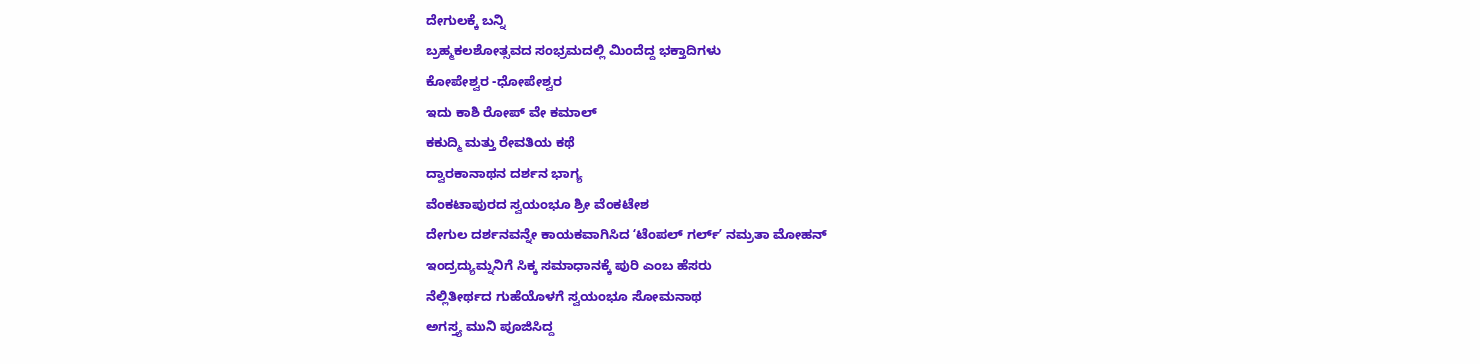ದೇಗುಲಕ್ಕೆ ಬನ್ನಿ
ಬ್ರಹ್ಮಕಲಶೋತ್ಸವದ ಸಂಭ್ರಮದಲ್ಲಿ ಮಿಂದೆದ್ದ ಭಕ್ತಾದಿಗಳು
ಕೋಪೇಶ್ವರ -ಧೋಪೇಶ್ವರ
ಇದು ಕಾಶಿ ರೋಪ್ ವೇ ಕಮಾಲ್
ಕಕುದ್ಮಿ ಮತ್ತು ರೇವತಿಯ ಕಥೆ
ದ್ವಾರಕಾನಾಥನ ದರ್ಶನ ಭಾಗ್ಯ
ವೆಂಕಟಾಪುರದ ಸ್ವಯಂಭೂ ಶ್ರೀ ವೆಂಕಟೇಶ
ದೇಗುಲ ದರ್ಶನವನ್ನೇ ಕಾಯಕವಾಗಿಸಿದ ʻಟೆಂಪಲ್ ಗರ್ಲ್ʼ ನಮ್ರತಾ ಮೋಹನ್
ಇಂದ್ರದ್ಯುಮ್ನನಿಗೆ ಸಿಕ್ಕ ಸಮಾಧಾನಕ್ಕೆ ಪುರಿ ಎಂಬ ಹೆಸರು
ನೆಲ್ಲಿತೀರ್ಥದ ಗುಹೆಯೊಳಗೆ ಸ್ವಯಂಭೂ ಸೋಮನಾಥ
ಅಗಸ್ತ್ಯ ಮುನಿ ಪೂಜಿಸಿದ್ದ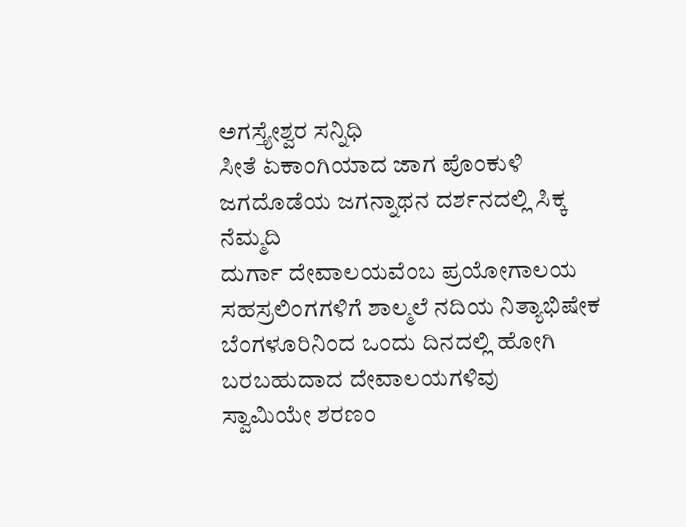ಅಗಸ್ತ್ಯೇಶ್ವರ ಸನ್ನಿಧಿ
ಸೀತೆ ಏಕಾಂಗಿಯಾದ ಜಾಗ ಪೊಂಕುಳಿ
ಜಗದೊಡೆಯ ಜಗನ್ನಾಥನ ದರ್ಶನದಲ್ಲಿ ಸಿಕ್ಕ ನೆಮ್ಮದಿ
ದುರ್ಗಾ ದೇವಾಲಯವೆಂಬ ಪ್ರಯೋಗಾಲಯ
ಸಹಸ್ರಲಿಂಗಗಳಿಗೆ ಶಾಲ್ಮಲೆ ನದಿಯ ನಿತ್ಯಾಭಿಷೇಕ
ಬೆಂಗಳೂರಿನಿಂದ ಒಂದು ದಿನದಲ್ಲಿ ಹೋಗಿ ಬರಬಹುದಾದ ದೇವಾಲಯಗಳಿವು
ಸ್ವಾಮಿಯೇ ಶರಣಂ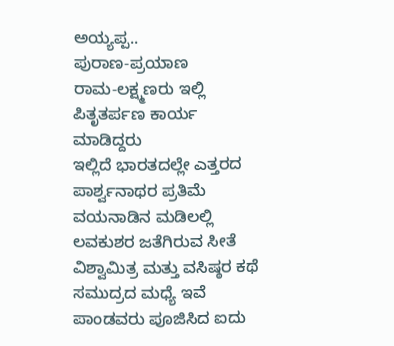ಅಯ್ಯಪ್ಪ..
ಪುರಾಣ-ಪ್ರಯಾಣ
ರಾಮ-ಲಕ್ಷ್ಮಣರು ಇಲ್ಲಿ ಪಿತೃತರ್ಪಣ ಕಾರ್ಯ ಮಾಡಿದ್ದರು
ಇಲ್ಲಿದೆ ಭಾರತದಲ್ಲೇ ಎತ್ತರದ ಪಾರ್ಶ್ವನಾಥರ ಪ್ರತಿಮೆ
ವಯನಾಡಿನ ಮಡಿಲಲ್ಲಿ ಲವಕುಶರ ಜತೆಗಿರುವ ಸೀತೆ
ವಿಶ್ವಾಮಿತ್ರ ಮತ್ತು ವಸಿಷ್ಠರ ಕಥೆ
ಸಮುದ್ರದ ಮಧ್ಯೆ ಇವೆ ಪಾಂಡವರು ಪೂಜಿಸಿದ ಐದು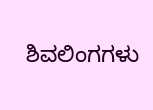ಶಿವಲಿಂಗಗಳು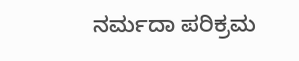ನರ್ಮದಾ ಪರಿಕ್ರಮ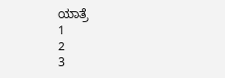ಯಾತ್ರೆ
1
2
3